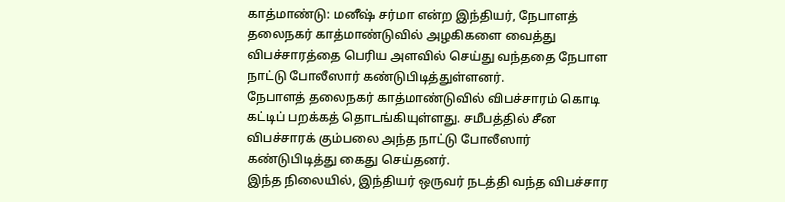காத்மாண்டு: மனீஷ் சர்மா என்ற இந்தியர், நேபாளத் தலைநகர் காத்மாண்டுவில் அழகிகளை வைத்து விபச்சாரத்தை பெரிய அளவில் செய்து வந்ததை நேபாள நாட்டு போலீஸார் கண்டுபிடித்துள்ளனர்.
நேபாளத் தலைநகர் காத்மாண்டுவில் விபச்சாரம் கொடி கட்டிப் பறக்கத் தொடங்கியுள்ளது. சமீபத்தில் சீன விபச்சாரக் கும்பலை அந்த நாட்டு போலீஸார் கண்டுபிடித்து கைது செய்தனர்.
இந்த நிலையில், இந்தியர் ஒருவர் நடத்தி வந்த விபச்சார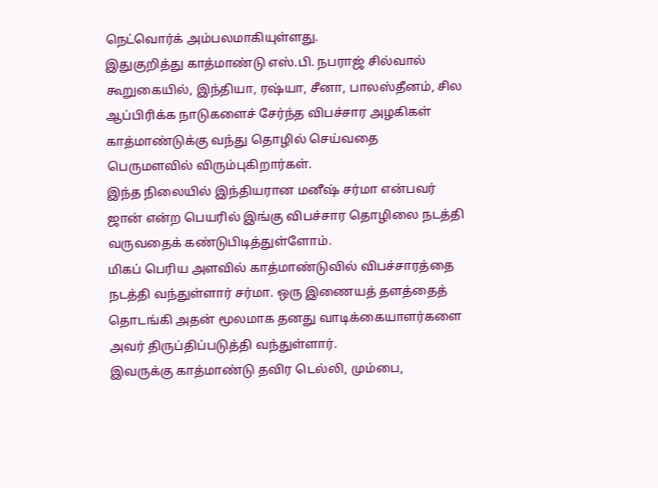நெட்வொர்க் அம்பலமாகியுள்ளது.
இதுகுறித்து காத்மாண்டு எஸ்.பி. நபராஜ் சில்வால் கூறுகையில், இந்தியா, ரஷ்யா, சீனா, பாலஸ்தீனம், சில ஆப்பிரிக்க நாடுகளைச் சேர்ந்த விபச்சார அழகிகள் காத்மாண்டுக்கு வந்து தொழில் செய்வதை பெருமளவில் விரும்புகிறார்கள்.
இந்த நிலையில் இந்தியரான மனீஷ் சர்மா என்பவர் ஜான் என்ற பெயரில் இங்கு விபச்சார தொழிலை நடத்தி வருவதைக் கண்டுபிடித்துள்ளோம்.
மிகப் பெரிய அளவில் காத்மாண்டுவில் விபச்சாரத்தை நடத்தி வந்துள்ளார் சர்மா. ஒரு இணையத் தளத்தைத் தொடங்கி அதன் மூலமாக தனது வாடிக்கையாளர்களை அவர் திருப்திப்படுத்தி வந்துள்ளார்.
இவருக்கு காத்மாண்டு தவிர டெல்லி, மும்பை,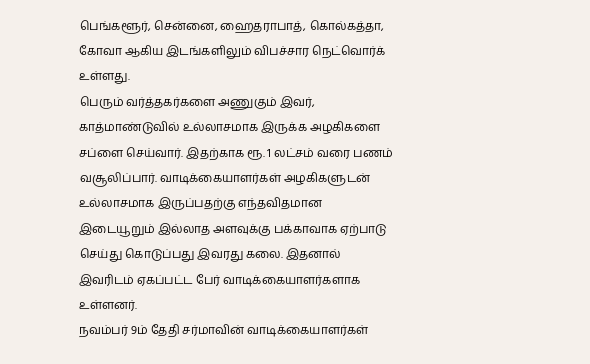பெங்களூர், சென்னை, ஹைதராபாத், கொல்கத்தா, கோவா ஆகிய இடங்களிலும் விபச்சார நெட்வொர்க் உள்ளது.
பெரும் வர்த்தகர்களை அணுகும் இவர், காத்மாண்டுவில் உல்லாசமாக இருக்க அழகிகளை சப்ளை செய்வார். இதற்காக ரூ. 1 லட்சம் வரை பணம் வசூலிப்பார். வாடிக்கையாளர்கள் அழகிகளுடன் உல்லாசமாக இருப்பதற்கு எந்தவிதமான இடையூறும் இல்லாத அளவுக்கு பக்காவாக ஏற்பாடு செய்து கொடுப்பது இவரது கலை. இதனால் இவரிடம் ஏகப்பட்ட பேர் வாடிக்கையாளர்களாக உள்ளனர்.
நவம்பர் 9ம் தேதி சர்மாவின் வாடிக்கையாளர்கள்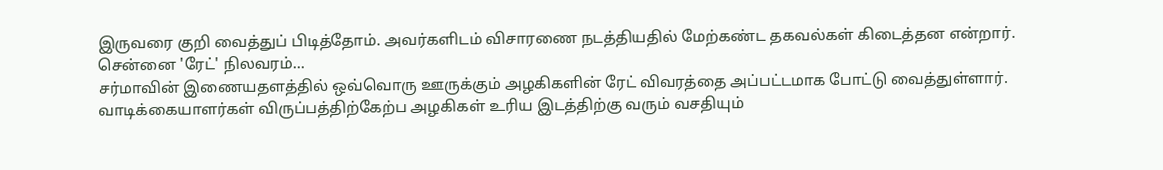இருவரை குறி வைத்துப் பிடித்தோம். அவர்களிடம் விசாரணை நடத்தியதில் மேற்கண்ட தகவல்கள் கிடைத்தன என்றார்.
சென்னை 'ரேட்' நிலவரம்...
சர்மாவின் இணையதளத்தில் ஒவ்வொரு ஊருக்கும் அழகிகளின் ரேட் விவரத்தை அப்பட்டமாக போட்டு வைத்துள்ளார்.
வாடிக்கையாளர்கள் விருப்பத்திற்கேற்ப அழகிகள் உரிய இடத்திற்கு வரும் வசதியும்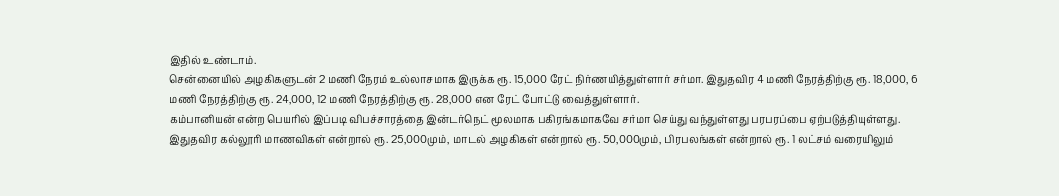இதில் உண்டாம்.
சென்னையில் அழகிகளுடன் 2 மணி நேரம் உல்லாசமாக இருக்க ரூ. 15,000 ரேட் நிர்ணயித்துள்ளார் சர்மா. இதுதவிர 4 மணி நேரத்திற்கு ரூ. 18,000, 6 மணி நேரத்திற்கு ரூ. 24,000, 12 மணி நேரத்திற்கு ரூ. 28,000 என ரேட் போட்டு வைத்துள்ளார்.
கம்பானியன் என்ற பெயரில் இப்படி விபச்சாரத்தை இன்டர்நெட் மூலமாக பகிரங்கமாகவே சர்மா செய்து வந்துள்ளது பரபரப்பை ஏற்படுத்தியுள்ளது.
இதுதவிர கல்லூரி மாணவிகள் என்றால் ரூ. 25,000மும், மாடல் அழகிகள் என்றால் ரூ. 50,000மும், பிரபலங்கள் என்றால் ரூ. 1 லட்சம் வரையிலும்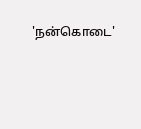'நன்கொடை'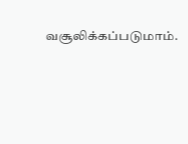வசூலிக்கப்படுமாம்.